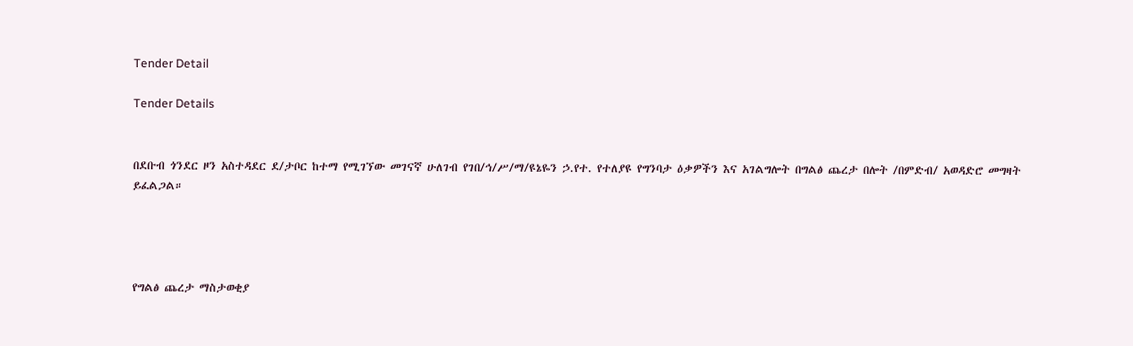Tender Detail

Tender Details


በደቡብ ጎንደር ዞን አስተዳደር ደ/ታቦር ከተማ የሚገኘው መገናኛ ሁለገብ የገበ/ኅ/ሥ/ማ/ዩኔዬን ኃ.የተ. የተለያዩ የግንባታ ዕቃዎችን እና አገልግሎት በግልፅ ጨረታ በሎት /በምድብ/ አወዳድሮ መግዛት ይፈልጋል።




የግልፅ ጨረታ ማስታወቂያ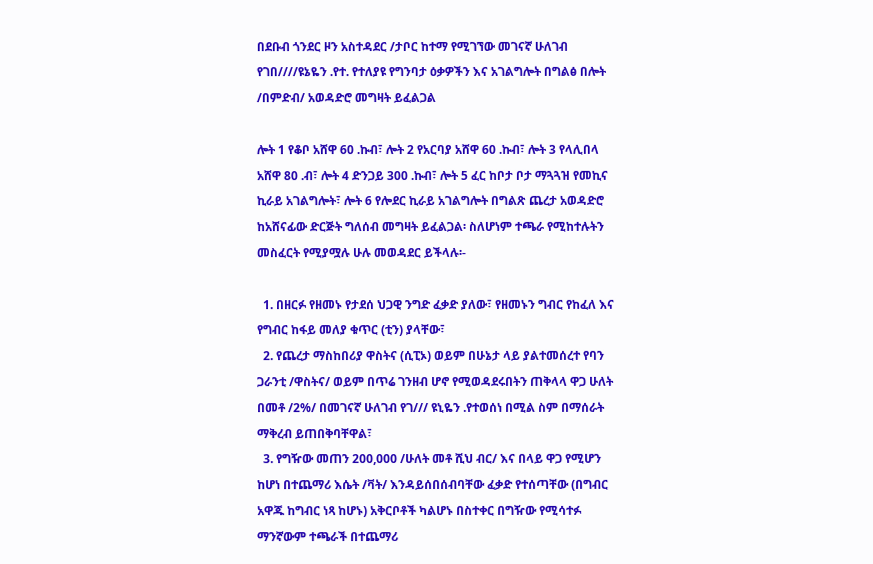በደቡብ ጎንደር ዞን አስተዳደር /ታቦር ከተማ የሚገኘው መገናኛ ሁለገብ የገበ////ዩኔዬን .የተ. የተለያዩ የግንባታ ዕቃዎችን እና አገልግሎት በግልፅ በሎት /በምድብ/ አወዳድሮ መግዛት ይፈልጋል

ሎት 1 የቆቦ አሸዋ 60 .ኩብ፣ ሎት 2 የአርባያ አሸዋ 60 .ኩብ፣ ሎት 3 የላሊበላ አሸዋ 80 .ብ፣ ሎት 4 ድንጋይ 300 .ኩብ፣ ሎት 5 ፈር ከቦታ ቦታ ማጓጓዝ የመኪና ኪራይ አገልግሎት፣ ሎት 6 የሎደር ኪራይ አገልግሎት በግልጽ ጨረታ አወዳድሮ ከአሸናፊው ድርጅት ግለሰብ መግዛት ይፈልጋል፡ ስለሆነም ተጫራ የሚከተሉትን መስፈርት የሚያሟሉ ሁሉ መወዳደር ይችላሉ፡-

  1. በዘርፉ የዘመኑ የታደሰ ህጋዊ ንግድ ፈቃድ ያለው፣ የዘመኑን ግብር የከፈለ እና የግብር ከፋይ መለያ ቁጥር (ቲን) ያላቸው፣
  2. የጨረታ ማስከበሪያ ዋስትና (ሲፒኦ) ወይም በሁኔታ ላይ ያልተመሰረተ የባን ጋራንቲ /ዋስትና/ ወይም በጥሬ ገንዘብ ሆኖ የሚወዳደሩበትን ጠቅላላ ዋጋ ሁለት በመቶ /2%/ በመገናኛ ሁለገብ የገ/// ዩኒዬን .የተወሰነ በሚል ስም በማሰራት ማቅረብ ይጠበቅባቸዋል፣
  3. የግዥው መጠን 200,000 /ሁለት መቶ ሺህ ብር/ እና በላይ ዋጋ የሚሆን ከሆነ በተጨማሪ እሴት /ቫት/ እንዳይሰበሰብባቸው ፈቃድ የተሰጣቸው (በግብር አዋጁ ከግብር ነጻ ከሆኑ) አቅርቦቶች ካልሆኑ በስተቀር በግዥው የሚሳተፉ ማንኛውም ተጫራች በተጨማሪ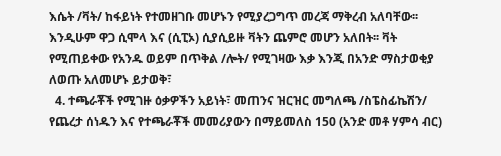እሴት /ቫት/ ከፋይነት የተመዘገቡ መሆኑን የሚያረጋግጥ መረጃ ማቅረብ አለባቸው፡፡ እንዲሁም ዋጋ ሲሞላ እና (ሲፒኦ) ሲያሲይዙ ቫትን ጨምሮ መሆን አለበት፡፡ ቫት የሚጠይቀው የአንዱ ወይም በጥቅል /ሎት/ የሚገዛው እቃ እንጂ በአንድ ማስታወቂያ ለወጡ አለመሆኑ ይታወቅ፣
  4. ተጫራቾች የሚገዙ ዕቃዎችን አይነት፣ መጠንና ዝርዝር መግለጫ /ስፔስፊኬሽን/ የጨረታ ሰነዱን እና የተጫራቾች መመሪያውን በማይመለስ 150 (አንድ መቶ ሃምሳ ብር)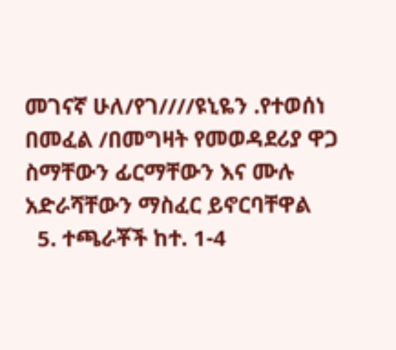መገናኛ ሁለ/የገ////ዩኒዬን .የተወሰነ በመፈል /በመግዛት የመወዳደሪያ ዋጋ ስማቸውን ፊርማቸውን እና ሙሉ አድራሻቸውን ማስፈር ይኖርባቸዋል
  5. ተጫራቾች ከተ. 1-4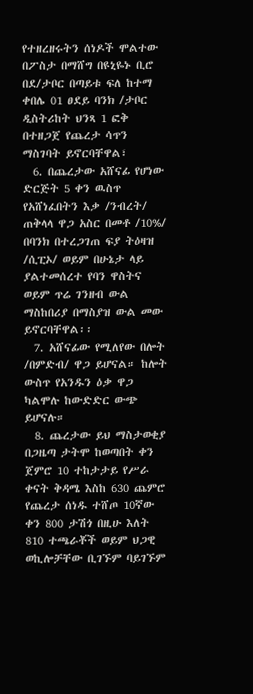የተዘረዘሩትን ሰነዶች ሞልተው በፖስታ በማሸግ በዩኒዬኑ ቢሮ በደ/ታቦር በጣይቱ ፍለ ከተማ ቀበሌ 01 ፀደይ ባንክ /ታቦር ዲስትሪከት ህንጻ 1 ፎቅ በተዘጋጀ የጨረታ ሳጥን ማስገባት ይኖርባቸዋል፣
  6. በጨረታው አሸናፊ የሆነው ድርጅት 5 ቀን ዉስጥ የአሸነፈበትን እቃ /ንብረት/ ጠቅላላ ዋጋ አስር በመቶ /10%/ በባንክ በተረጋገጠ ፍያ ትዕዛዝ /ሲፒኦ/ ወይም በሁኔታ ላይ ያልተመሰረተ የባን ዋስትና ወይም ጥሬ ገንዘብ ውል ማስከበሪያ በማስያዝ ውል መው ይኖርባቸዋል፡፡
  7. አሸናፊው የሚለየው በሎት /በምድብ/ ዋጋ ይሆናል። ከሎት ውስጥ የአንዱን ዕቃ ዋጋ ካልሞሉ ከውድድር ውጭ ይሆናሉ።
  8. ጨረታው ይህ ማስታወቂያ በጋዜጣ ታትሞ ከወጣበት ቀን ጀምሮ 10 ተከታታይ የሥራ ቀናት ቅዳሜ እስከ 630 ጨምሮ የጨረታ ሰነዱ ተሸጦ 10ኛው ቀን 800 ታሽጎ በዚሁ እለት 810 ተጫራቾች ወይም ህጋዊ ወኪሎቻቸው ቢገኙም ባይገኙም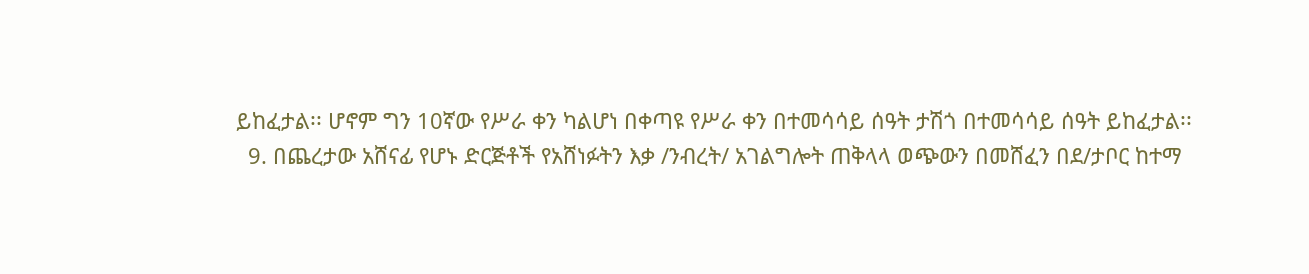ይከፈታል፡፡ ሆኖም ግን 10ኛው የሥራ ቀን ካልሆነ በቀጣዩ የሥራ ቀን በተመሳሳይ ሰዓት ታሽጎ በተመሳሳይ ሰዓት ይከፈታል፡፡
  9. በጨረታው አሸናፊ የሆኑ ድርጅቶች የአሸነፉትን እቃ /ንብረት/ አገልግሎት ጠቅላላ ወጭውን በመሸፈን በደ/ታቦር ከተማ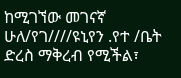ከሚገኘው መገናኛ ሁለ/የገ////ዩኒየን .የተ /ቤት ድረስ ማቅረብ የሚችል፣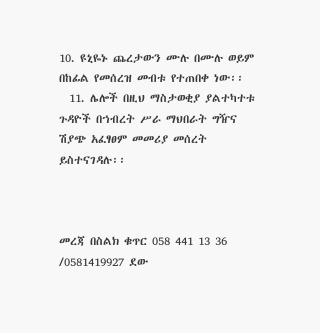10. ዩኒዬኑ ጨረታውን ሙሉ በሙሉ ወይም በከፊል የመሰረዝ መብቱ የተጠበቀ ነው፡፡
  11. ሌሎች በዚህ ማስታወቂያ ያልተካተቱ ጉዳዮች በኀብረት ሥራ ማህበራት ግዥና ሽያጭ አፈፃፀም መመሪያ መሰረት ይስተናገዳሉ፡፡



መረጃ በስልክ ቁጥር 058 441 13 36 /0581419927 ደው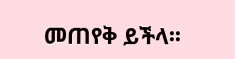መጠየቅ ይችላ፡፡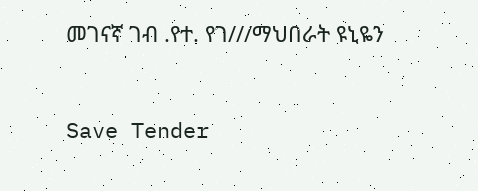መገናኛ ገብ .የተ. የገ///ማህበራት ዩኒዬን



Save Tender